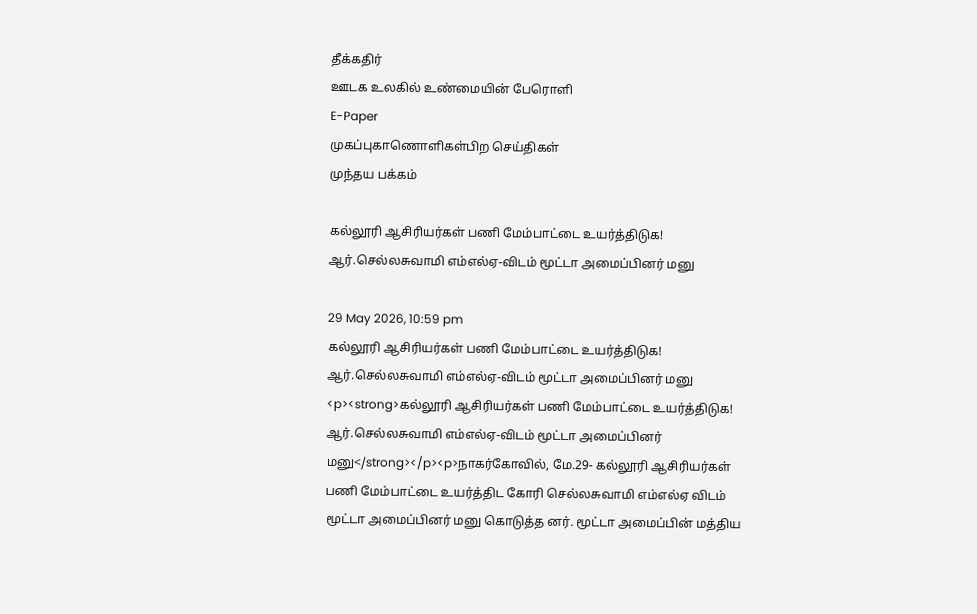தீக்கதிர்
ஊடக உலகில் உண்மையின் பேரொளி
E-Paper
முகப்புகாணொளிகள்பிற செய்திகள்
முந்தய பக்கம்

கல்லூரி ஆசிரியர்கள் பணி மேம்பாட்டை உயர்த்திடுக! ஆர்.செல்லசுவாமி எம்எல்ஏ-விடம் மூட்டா அமைப்பினர் மனு

29 May 2026, 10:59 pm
கல்லூரி ஆசிரியர்கள் பணி மேம்பாட்டை உயர்த்திடுக! ஆர்.செல்லசுவாமி எம்எல்ஏ-விடம் மூட்டா அமைப்பினர் மனு
<p><strong>கல்லூரி ஆசிரியர்கள் பணி மேம்பாட்டை உயர்த்திடுக! ஆர்.செல்லசுவாமி எம்எல்ஏ-விடம் மூட்டா அமைப்பினர் மனு</strong></p><p>நாகர்கோவில், மே.29- கல்லூரி ஆசிரியர்கள் பணி மேம்பாட்டை உயர்த்திட கோரி செல்லசுவாமி எம்எல்ஏ விடம் மூட்டா அமைப்பினர் மனு கொடுத்த னர். மூட்டா அமைப்பின் மத்திய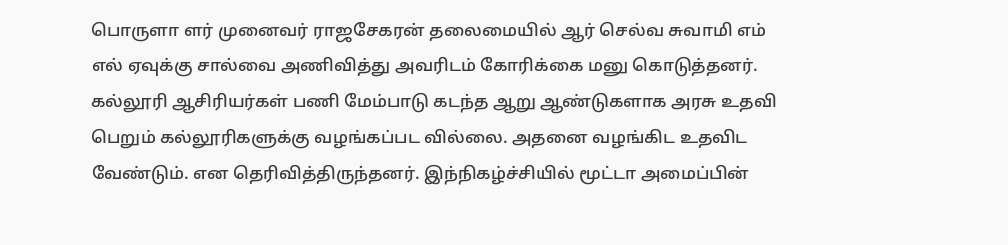பொருளா ளர் முனைவர் ராஜசேகரன் தலைமையில் ஆர் செல்வ சுவாமி எம் எல் ஏவுக்கு சால்வை அணிவித்து அவரிடம் கோரிக்கை மனு கொடுத்தனர். கல்லூரி ஆசிரியர்கள் பணி மேம்பாடு கடந்த ஆறு ஆண்டுகளாக அரசு உதவி பெறும் கல்லூரிகளுக்கு வழங்கப்பட வில்லை. அதனை வழங்கிட உதவிட வேண்டும். என தெரிவித்திருந்தனர். இந்நிகழ்ச்சியில் மூட்டா அமைப்பின்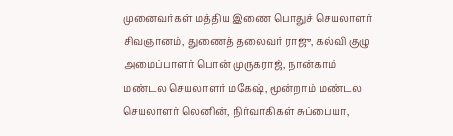முனைவர்கள் மத்திய இணை பொதுச் செயலாளர் சிவஞானம், துணைத் தலைவர் ராஜு, கல்வி குழு அமைப்பாளர் பொன் முருகராஜ், நான்காம் மண்டல செயலாளர் மகேஷ், மூன்றாம் மண்டல செயலாளர் லெனின், நிர்வாகிகள் சுப்பையா,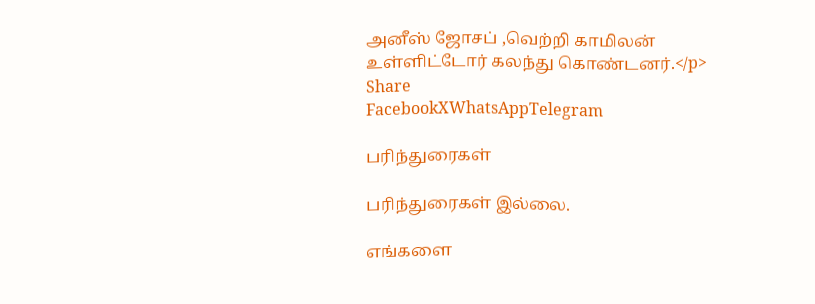அனீஸ் ஜோசப் ,வெற்றி காமிலன் உள்ளிட்டோர் கலந்து கொண்டனர்.</p>
Share
FacebookXWhatsAppTelegram

பரிந்துரைகள்

பரிந்துரைகள் இல்லை.

எங்களை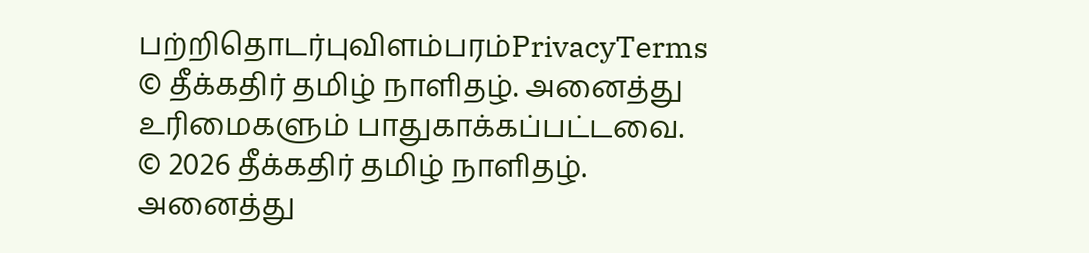பற்றிதொடர்புவிளம்பரம்PrivacyTerms
© தீக்கதிர் தமிழ் நாளிதழ். அனைத்து உரிமைகளும் பாதுகாக்கப்பட்டவை.
© 2026 தீக்கதிர் தமிழ் நாளிதழ். அனைத்து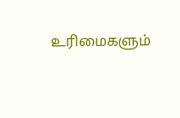உரிமைகளும்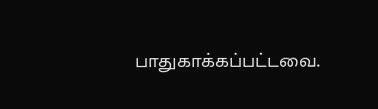பாதுகாக்கப்பட்டவை.